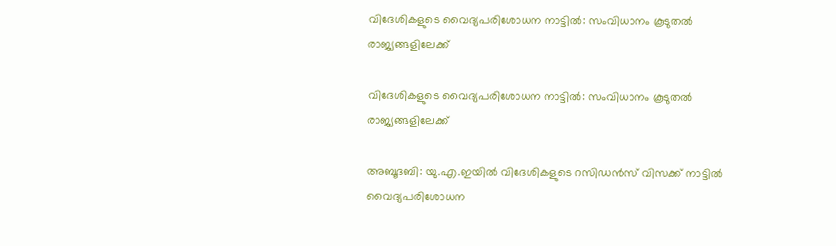വിദേശികളുടെ വൈദ്യപരിശോധന നാട്ടില്‍: സംവിധാനം കൂടുതല്‍ രാജ്യങ്ങളിലേക്ക്

വിദേശികളുടെ വൈദ്യപരിശോധന നാട്ടില്‍: സംവിധാനം കൂടുതല്‍ രാജ്യങ്ങളിലേക്ക്

അബൂദബി: യു.എ.ഇയില്‍ വിദേശികളുടെ റസിഡന്‍സ് വിസക്ക് നാട്ടില്‍ വൈദ്യപരിശോധന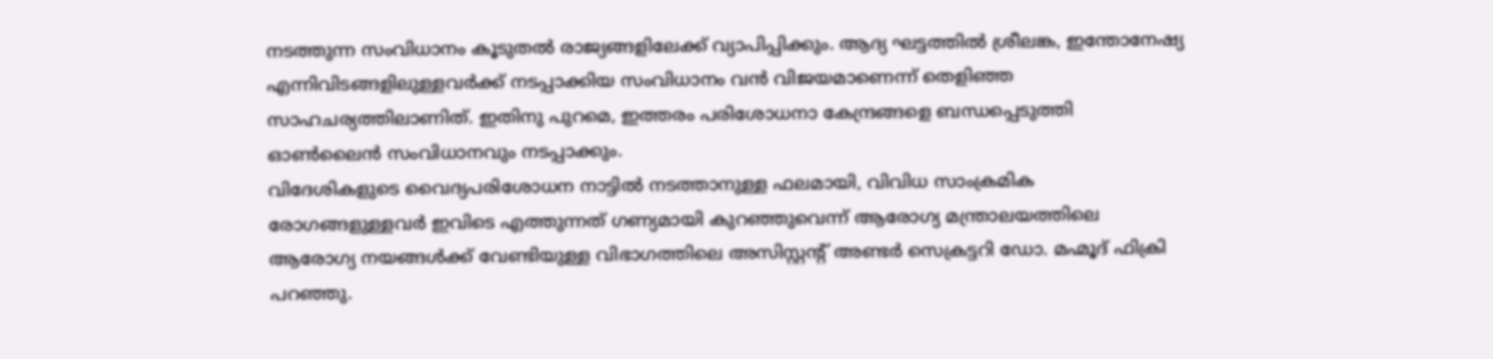നടത്തുന്ന സംവിധാനം കൂടുതല്‍ രാജ്യങ്ങളിലേക്ക് വ്യാപിപ്പിക്കും. ആദ്യ ഘട്ടത്തില്‍ ശ്രീലങ്ക, ഇന്തോനേഷ്യ എന്നിവിടങ്ങളിലുള്ളവര്‍ക്ക് നടപ്പാക്കിയ സംവിധാനം വന്‍ വിജയമാണെന്ന് തെളിഞ്ഞ സാഹചര്യത്തിലാണിത്. ഇതിനു പുറമെ, ഇത്തരം പരിശോധനാ കേന്ദ്രങ്ങളെ ബന്ധപ്പെടുത്തി ഓണ്‍ലൈന്‍ സംവിധാനവും നടപ്പാക്കും.
വിദേശികളുടെ വൈദ്യപരിശോധന നാട്ടില്‍ നടത്താനുള്ള ഫലമായി, വിവിധ സാംക്രമിക രോഗങ്ങളുള്ളവര്‍ ഇവിടെ എത്തുന്നത് ഗണ്യമായി കുറഞ്ഞുവെന്ന് ആരോഗ്യ മന്ത്രാലയത്തിലെ ആരോഗ്യ നയങ്ങള്‍ക്ക് വേണ്ടിയുള്ള വിഭാഗത്തിലെ അസിസ്റ്റന്‍റ് അണ്ടര്‍ സെക്രട്ടറി ഡോ. മഹ്മൂദ് ഫിക്രി പറഞ്ഞു.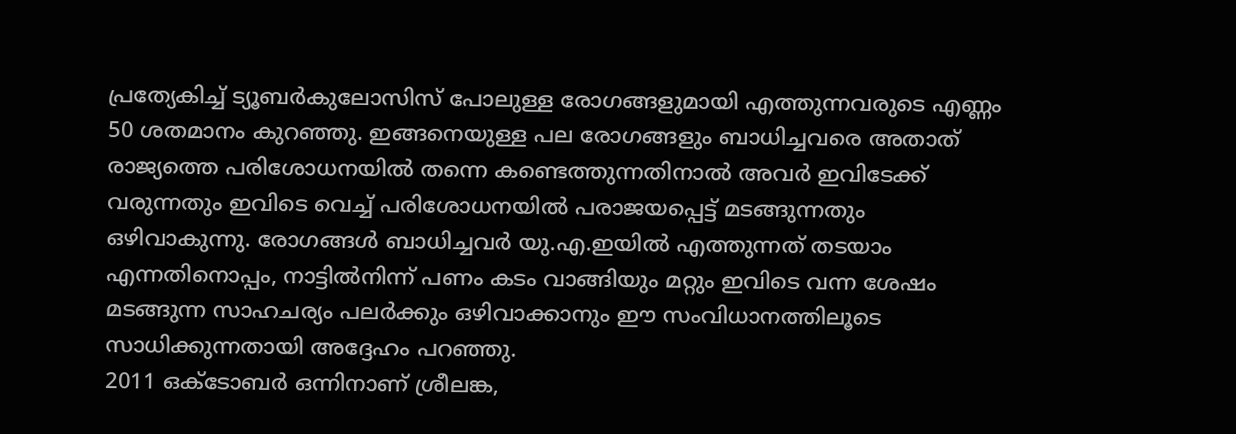പ്രത്യേകിച്ച് ട്യൂബര്‍കുലോസിസ് പോലുള്ള രോഗങ്ങളുമായി എത്തുന്നവരുടെ എണ്ണം 50 ശതമാനം കുറഞ്ഞു. ഇങ്ങനെയുള്ള പല രോഗങ്ങളും ബാധിച്ചവരെ അതാത് രാജ്യത്തെ പരിശോധനയില്‍ തന്നെ കണ്ടെത്തുന്നതിനാല്‍ അവര്‍ ഇവിടേക്ക് വരുന്നതും ഇവിടെ വെച്ച് പരിശോധനയില്‍ പരാജയപ്പെട്ട് മടങ്ങുന്നതും ഒഴിവാകുന്നു. രോഗങ്ങള്‍ ബാധിച്ചവര്‍ യു.എ.ഇയില്‍ എത്തുന്നത് തടയാം എന്നതിനൊപ്പം, നാട്ടില്‍നിന്ന് പണം കടം വാങ്ങിയും മറ്റും ഇവിടെ വന്ന ശേഷം മടങ്ങുന്ന സാഹചര്യം പലര്‍ക്കും ഒഴിവാക്കാനും ഈ സംവിധാനത്തിലൂടെ സാധിക്കുന്നതായി അദ്ദേഹം പറഞ്ഞു.
2011 ഒക്ടോബര്‍ ഒന്നിനാണ് ശ്രീലങ്ക,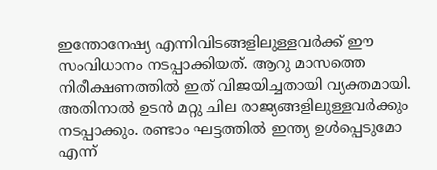ഇന്തോനേഷ്യ എന്നിവിടങ്ങളിലുള്ളവര്‍ക്ക് ഈ സംവിധാനം നടപ്പാക്കിയത്. ആറു മാസത്തെ നിരീക്ഷണത്തില്‍ ഇത് വിജയിച്ചതായി വ്യക്തമായി. അതിനാല്‍ ഉടന്‍ മറ്റു ചില രാജ്യങ്ങളിലുള്ളവര്‍ക്കും നടപ്പാക്കും. രണ്ടാം ഘട്ടത്തില്‍ ഇന്ത്യ ഉള്‍പ്പെടുമോ എന്ന്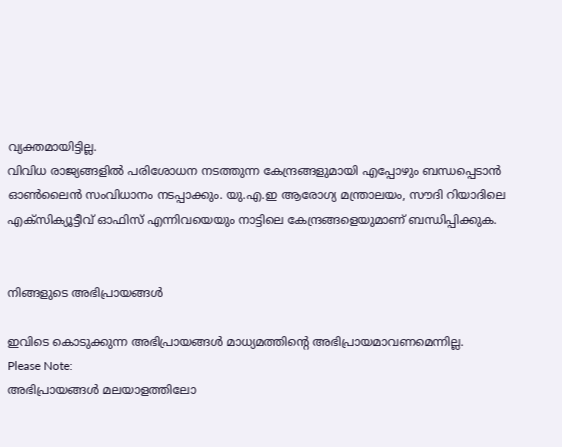വ്യക്തമായിട്ടില്ല.
വിവിധ രാജ്യങ്ങളില്‍ പരിശോധന നടത്തുന്ന കേന്ദ്രങ്ങളുമായി എപ്പോഴും ബന്ധപ്പെടാന്‍ ഓണ്‍ലൈന്‍ സംവിധാനം നടപ്പാക്കും. യു.എ.ഇ ആരോഗ്യ മന്ത്രാലയം, സൗദി റിയാദിലെ എക്സിക്യൂട്ടീവ് ഓഫിസ് എന്നിവയെയും നാട്ടിലെ കേന്ദ്രങ്ങളെയുമാണ് ബന്ധിപ്പിക്കുക.


നിങ്ങളുടെ അഭിപ്രായങ്ങള്‍

ഇവിടെ കൊടുക്കുന്ന അഭിപ്രായങ്ങള്‍ മാധ്യമത്തിന്റെ അഭിപ്രായമാവണമെന്നില്ല.
Please Note:
അഭിപ്രായങ്ങള്‍ മലയാളത്തിലോ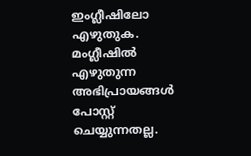ഇംഗ്ലീഷിലോ എഴുതുക. മംഗ്ലീഷില്‍ എഴുതുന്ന അഭിപ്രായങ്ങള്‍ പോസ്റ്റ് ചെയ്യുന്നതല്ല.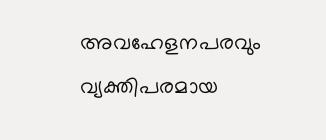അവഹേളനപരവും വ്യക്തിപരമായ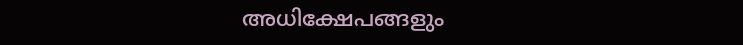അധിക്ഷേപങ്ങളും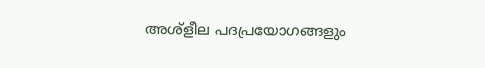അശ്ളീല പദപ്രയോഗങ്ങളും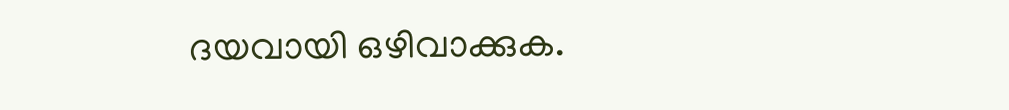ദയവായി ഒഴിവാക്കുക.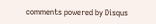comments powered by Disqus